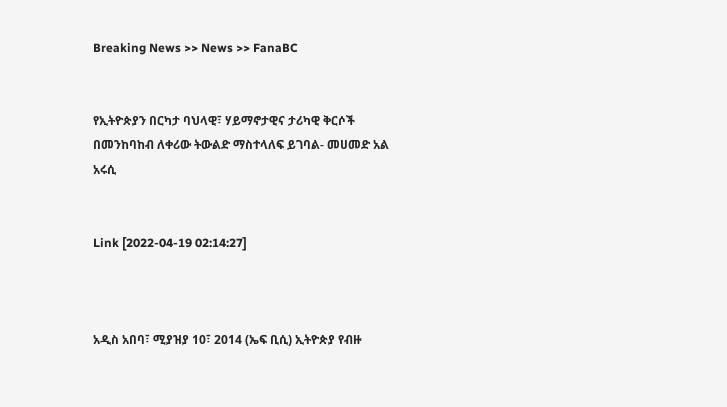Breaking News >> News >> FanaBC


የኢትዮጵያን በርካታ ባህላዊ፣ ሃይማኖታዊና ታሪካዊ ቅርሶች በመንከባከብ ለቀሪው ትውልድ ማስተላለፍ ይገባል- መሀመድ አል አሩሲ


Link [2022-04-19 02:14:27]



አዲስ አበባ፣ ሚያዝያ 10፣ 2014 (ኤፍ ቢሲ) ኢትዮጵያ የብዙ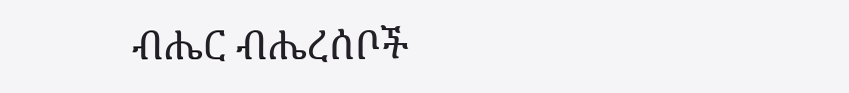ብሔር ብሔረሰቦች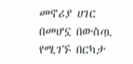መኖሪያ ሀገር በመሆኗ በውስጧ የሚገኙ በርካታ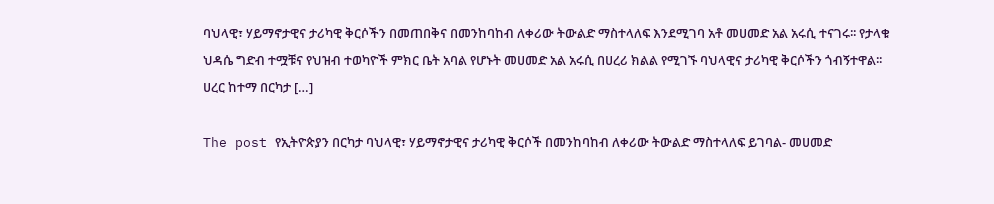ባህላዊ፣ ሃይማኖታዊና ታሪካዊ ቅርሶችን በመጠበቅና በመንከባከብ ለቀሪው ትውልድ ማስተላለፍ እንደሚገባ አቶ መሀመድ አል አሩሲ ተናገሩ፡፡ የታላቁ ህዳሴ ግድብ ተሟቹና የህዝብ ተወካዮች ምክር ቤት አባል የሆኑት መሀመድ አል አሩሲ በሀረሪ ክልል የሚገኙ ባህላዊና ታሪካዊ ቅርሶችን ጎብኝተዋል፡፡ ሀረር ከተማ በርካታ […]

The post የኢትዮጵያን በርካታ ባህላዊ፣ ሃይማኖታዊና ታሪካዊ ቅርሶች በመንከባከብ ለቀሪው ትውልድ ማስተላለፍ ይገባል- መሀመድ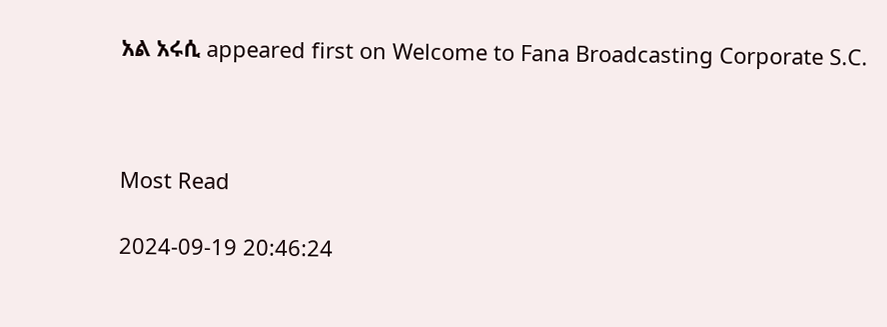አል አሩሲ appeared first on Welcome to Fana Broadcasting Corporate S.C.



Most Read

2024-09-19 20:46:24